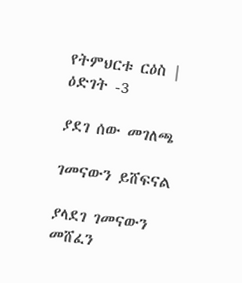የትምህርቱ ርዕስ | ዕድገት -3

ያደገ ሰው መገለጫ

ገመናውን ይሸፍናል

ያላደገ ገመናውን መሸፈን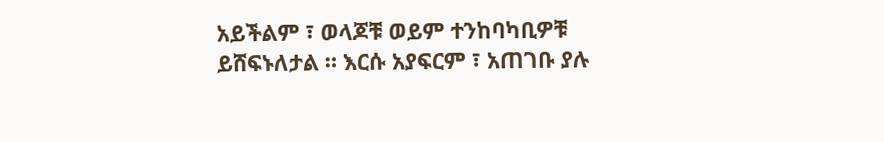አይችልም ፣ ወላጆቹ ወይም ተንከባካቢዎቹ ይሸፍኑለታል ። እርሱ አያፍርም ፣ አጠገቡ ያሉ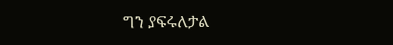ግን ያፍሩለታል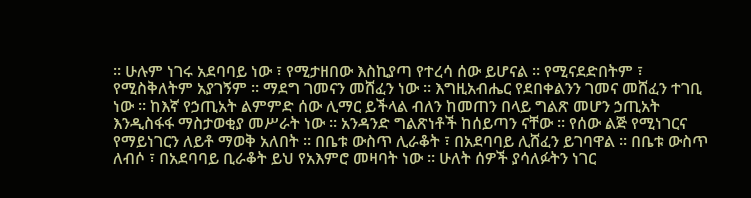። ሁሉም ነገሩ አደባባይ ነው ፣ የሚታዘበው እስኪያጣ የተረሳ ሰው ይሆናል ። የሚናደድበትም ፣ የሚስቅለትም አያገኝም ። ማደግ ገመናን መሸፈን ነው ። እግዚአብሔር የደበቀልንን ገመና መሸፈን ተገቢ ነው ። ከእኛ የኃጢአት ልምምድ ሰው ሊማር ይችላል ብለን ከመጠን በላይ ግልጽ መሆን ኃጢአት እንዲስፋፋ ማስታወቂያ መሥራት ነው ። አንዳንድ ግልጽነቶች ከሰይጣን ናቸው ። የሰው ልጅ የሚነገርና የማይነገርን ለይቶ ማወቅ አለበት ። በቤቱ ውስጥ ሊራቆት ፣ በአደባባይ ሊሸፈን ይገባዋል ። በቤቱ ውስጥ ለብሶ ፣ በአደባባይ ቢራቆት ይህ የአእምሮ መዛባት ነው ። ሁለት ሰዎች ያሳለፉትን ነገር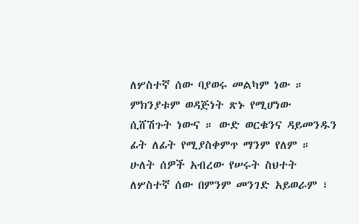ለሦስተኛ ሰው ባያወሩ መልካም ነው ። ምክንያቱም ወዳጅነት ጽኑ የሚሆነው ሲሸሽጉት ነውና ። ውድ ወርቁንና ዳይመንዱን ፊት ለፊት የሚያስቀምጥ ማንም የለም ። ሁለት ሰዎች አብረው የሠሩት ስህተት ለሦስተኛ ሰው በምንም መንገድ አይወራም ፣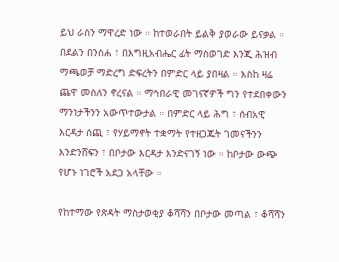ይህ ራስን ማዋረድ ነው ። ከተወራበት ይልቅ ያወራው ይናቃል ። በደልን በንስሐ ፣ በእግዚአብሔር ፊት ማስወገድ እንጂ ሕዝብ ማጫወቻ ማድረግ ድፍረትን በምድር ላይ ያበዛል ። እስከ ዛሬ ጨዋ መስለን ኖረናል ። ማኅበራዊ መገናኛዎች ግን የተደበቀውን ማንነታችንን አውጥተውታል ። በምድር ላይ ሕግ ፣ ሰብአዊ እርዳታ ሰጪ ፣ የሃይማኖት ተቋማት የተዘጋጁት ገመናችንን እንድንሸፍን ፣ በቦታው እርዳታ እንድናገኝ ነው ። ከቦታው ውጭ የሆኑ ነገሮች አደጋ አላቸው ።

የከተማው የጽዳት ማስታወቂያ ቆሻሻን በቦታው መጣል ፣ ቆሻሻን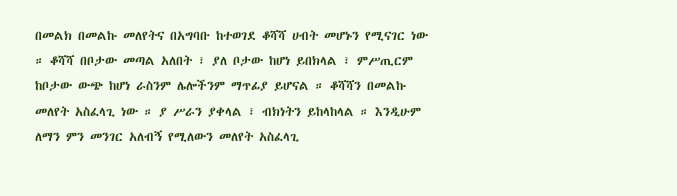በመልክ በመልኩ መለየትና በአግባቡ ከተወገደ ቆሻሻ ሀብት መሆኑን የሚናገር ነው ። ቆሻሻ በቦታው መጣል አለበት ፣ ያለ ቦታው ከሆነ ይበክላል ፣ ምሥጢርም ከቦታው ውጭ ከሆነ ራስንም ሌሎችንም ማጥፊያ ይሆናል ። ቆሻሻን በመልኩ መለየት አስፈላጊ ነው ። ያ ሥራን ያቀላል ፣ ብክነትን ይከላከላል ። እንዲሁም ለማን ምን መንገር አለብኝ የሚለውን መለየት አስፈላጊ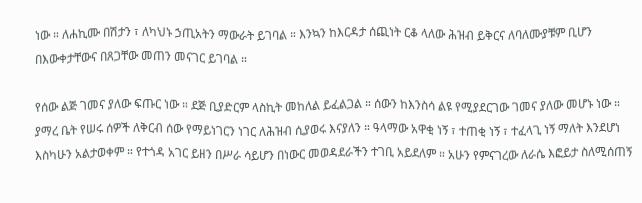ነው ። ለሐኪሙ በሽታን ፣ ለካህኑ ኃጢአትን ማውራት ይገባል ። እንኳን ከእርዳታ ሰጪነት ርቆ ላለው ሕዝብ ይቅርና ለባለሙያቹም ቢሆን በእውቀታቸውና በጸጋቸው መጠን መናገር ይገባል ።

የሰው ልጅ ገመና ያለው ፍጡር ነው ። ደጅ ቢያድርም ላስኪት መከለል ይፈልጋል ። ሰውን ከእንስሳ ልዩ የሚያደርገው ገመና ያለው መሆኑ ነው ። ያማረ ቤት የሠሩ ሰዎች ለቅርብ ሰው የማይነገርን ነገር ለሕዝብ ሲያወሩ እናያለን ። ዓላማው አዋቂ ነኝ ፣ ተጠቂ ነኝ ፣ ተፈላጊ ነኝ ማለት እንደሆነ እስካሁን አልታወቀም ። የተጎዳ አገር ይዘን በሥራ ሳይሆን በነውር መወዳደራችን ተገቢ አይደለም ። አሁን የምናገረው ለራሴ እፎይታ ስለሚሰጠኝ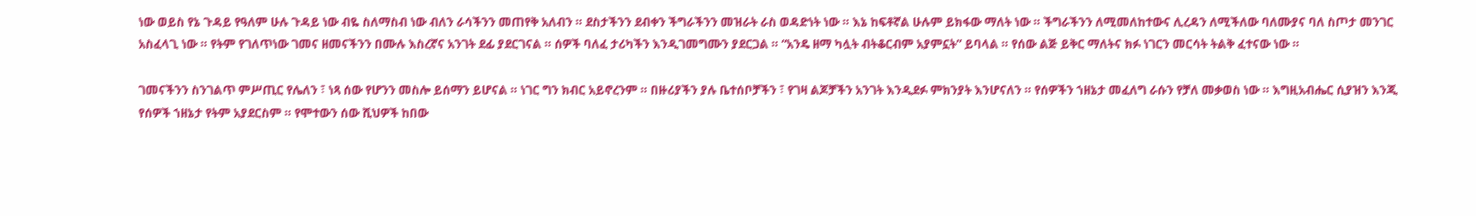ነው ወይስ የኔ ጉዳይ የዓለም ሁሉ ጉዳይ ነው ብዬ ስለማስብ ነው ብለን ራሳችንን መጠየቅ አለብን ። ደስታችንን ደብቀን ችግራችንን መዝራት ራስ ወዳድነት ነው ። እኔ ከፍቶኛል ሁሉም ይክፋው ማለት ነው ። ችግራችንን ለሚመለከተውና ሊረዳን ለሚችለው ባለሙያና ባለ ስጦታ መንገር አስፈላጊ ነው ። የትም የገለጥነው ገመና ዘመናችንን በሙሉ እስረኛና አንገት ደፊ ያደርገናል ። ሰዎች ባለፈ ታሪካችን እንዲገመግሙን ያደርጋል ። “አንዴ ዘማ ካሏት ብትቆርብም አያምኗት” ይባላል ። የሰው ልጅ ይቅር ማለትና ክፉ ነገርን መርሳት ትልቅ ፈተናው ነው ።

ገመናችንን ስንገልጥ ምሥጢር የሌለን ፣ ነጻ ሰው የሆንን መስሎ ይሰማን ይሆናል ። ነገር ግን ክብር አይኖረንም ። በዙሪያችን ያሉ ቤተሰቦቻችን ፣ የገዛ ልጆቻችን አንገት እንዲደፉ ምክንያት እንሆናለን ። የሰዎችን ኀዘኔታ መፈለግ ራሱን የቻለ መቃወስ ነው ። እግዚአብሔር ሲያዝን እንጂ የሰዎች ኀዘኔታ የትም አያደርስም ። የሞተውን ሰው ሺህዎች ከበው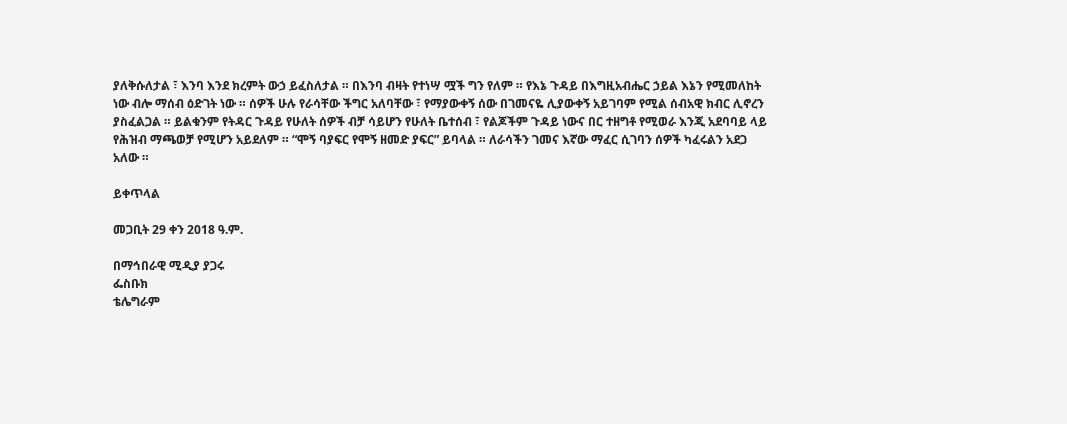ያለቅሱለታል ፣ እንባ እንደ ክረምት ውኃ ይፈስለታል ። በእንባ ብዛት የተነሣ ሟች ግን የለም ። የእኔ ጉዳይ በእግዚአብሔር ኃይል እኔን የሚመለከት ነው ብሎ ማሰብ ዕድገት ነው ። ሰዎች ሁሉ የራሳቸው ችግር አለባቸው ፣ የማያውቀኝ ሰው በገመናዬ ሊያውቀኝ አይገባም የሚል ሰብአዊ ክብር ሊኖረን ያስፈልጋል ። ይልቁንም የትዳር ጉዳይ የሁለት ሰዎች ብቻ ሳይሆን የሁለት ቤተሰብ ፣ የልጆችም ጉዳይ ነውና በር ተዘግቶ የሚወራ እንጂ አደባባይ ላይ የሕዝብ ማጫወቻ የሚሆን አይደለም ። “ሞኝ ባያፍር የሞኝ ዘመድ ያፍር” ይባላል ። ለራሳችን ገመና እኛው ማፈር ሲገባን ሰዎች ካፈሩልን አደጋ አለው ።

ይቀጥላል

መጋቢት 29 ቀን 2018 ዓ.ም.

በማኅበራዊ ሚዲያ ያጋሩ
ፌስቡክ
ቴሌግራም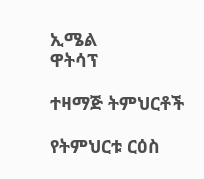ኢሜል
ዋትሳፕ

ተዛማጅ ትምህርቶች

የትምህርቱ ርዕስ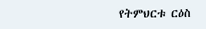የትምህርቱ ርዕስ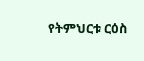የትምህርቱ ርዕስ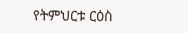የትምህርቱ ርዕስ